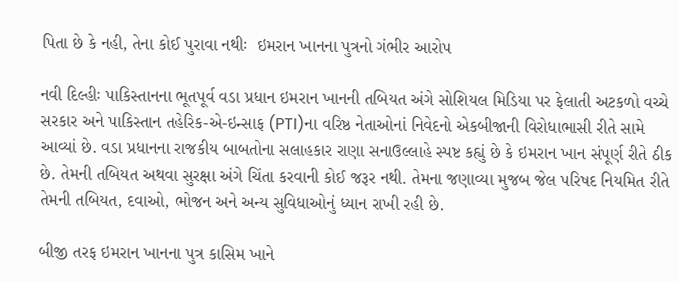પિતા છે કે નહી, તેના કોઈ પુરાવા નથીઃ  ઇમરાન ખાનના પુત્રનો ગંભીર આરોપ

નવી દિલ્હીઃ પાકિસ્તાનના ભૂતપૂર્વ વડા પ્રધાન ઇમરાન ખાનની તબિયત અંગે સોશિયલ મિડિયા પર ફેલાતી અટકળો વચ્ચે સરકાર અને પાકિસ્તાન તહેરિક-એ-ઇન્સાફ (PTI)ના વરિષ્ઠ નેતાઓનાં નિવેદનો એકબીજાની વિરોધાભાસી રીતે સામે આવ્યાં છે. વડા પ્રધાનના રાજકીય બાબતોના સલાહકાર રાણા સનાઉલ્લાહે સ્પષ્ટ કહ્યું છે કે ઇમરાન ખાન સંપૂર્ણ રીતે ઠીક છે. તેમની તબિયત અથવા સુરક્ષા અંગે ચિંતા કરવાની કોઈ જરૂર નથી. તેમના જણાવ્યા મુજબ જેલ પરિષદ નિયમિત રીતે તેમની તબિયત, દવાઓ, ભોજન અને અન્ય સુવિધાઓનું ધ્યાન રાખી રહી છે.

બીજી તરફ ઇમરાન ખાનના પુત્ર કાસિમ ખાને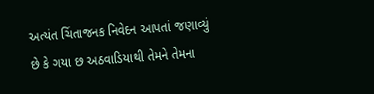અત્યંત ચિંતાજનક નિવેદન આપતાં જણાવ્યું છે કે ગયા છ અઠવાડિયાથી તેમને તેમના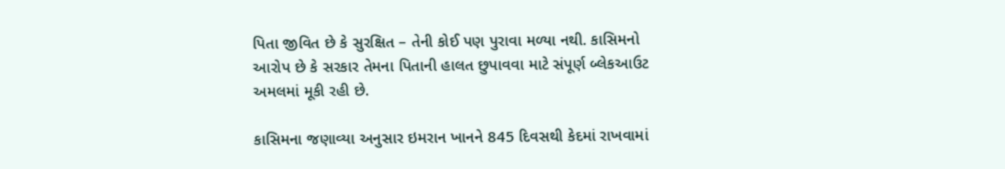પિતા જીવિત છે કે સુરક્ષિત – તેની કોઈ પણ પુરાવા મળ્યા નથી. કાસિમનો આરોપ છે કે સરકાર તેમના પિતાની હાલત છુપાવવા માટે સંપૂર્ણ બ્લેકઆઉટ અમલમાં મૂકી રહી છે.

કાસિમના જણાવ્યા અનુસાર ઇમરાન ખાનને 845 દિવસથી કેદમાં રાખવામાં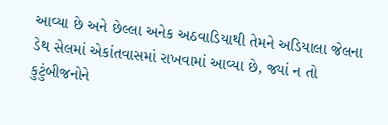આવ્યા છે અને છેલ્લા અનેક અઠવાડિયાથી તેમને અડિયાલા જેલના ડેથ સેલમાં એકાંતવાસમાં રાખવામાં આવ્યા છે, જ્યાં ન તો કુટુંબીજનોને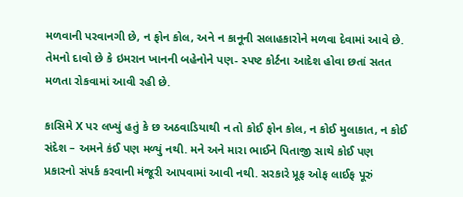મળવાની પરવાનગી છે, ન ફોન કોલ, અને ન કાનૂની સલાહકારોને મળવા દેવામાં આવે છે. તેમનો દાવો છે કે ઇમરાન ખાનની બહેનોને પણ- સ્પષ્ટ કોર્ટના આદેશ હોવા છતાં સતત મળતા રોકવામાં આવી રહી છે.

કાસિમે X પર લખ્યું હતું કે છ અઠવાડિયાથી ન તો કોઈ ફોન કોલ, ન કોઈ મુલાકાત, ન કોઈ સંદેશ – અમને કંઈ પણ મળ્યું નથી. મને અને મારા ભાઈને પિતાજી સાથે કોઈ પણ પ્રકારનો સંપર્ક કરવાની મંજૂરી આપવામાં આવી નથી. સરકારે પ્રૂફ ઓફ લાઈફ પૂરું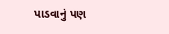પાડવાનું પણ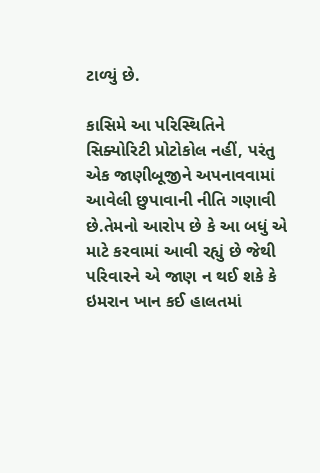ટાળ્યું છે.

કાસિમે આ પરિસ્થિતિને સિક્યોરિટી પ્રોટોકોલ નહીં, પરંતુ એક જાણીબૂજીને અપનાવવામાં આવેલી છુપાવાની નીતિ ગણાવી છે.તેમનો આરોપ છે કે આ બધું એ માટે કરવામાં આવી રહ્યું છે જેથી પરિવારને એ જાણ ન થઈ શકે કે ઇમરાન ખાન કઈ હાલતમાં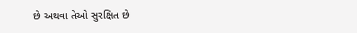છે અથવા તેઓ સુરક્ષિત છે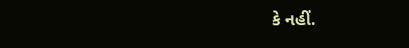કે નહીં.